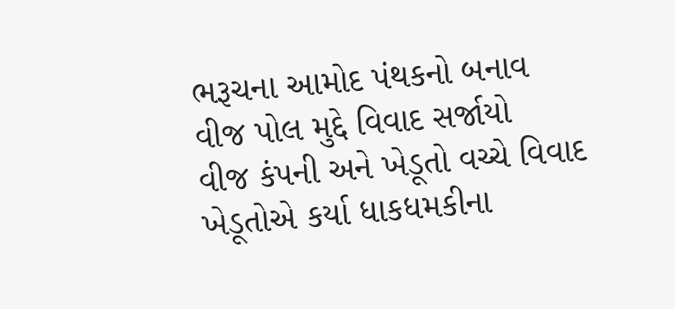ભરૂચના આમોદ પંથકનો બનાવ
વીજ પોલ મુદ્દે વિવાદ સર્જાયો
વીજ કંપની અને ખેડૂતો વચ્ચે વિવાદ
ખેડૂતોએ કર્યા ધાકધમકીના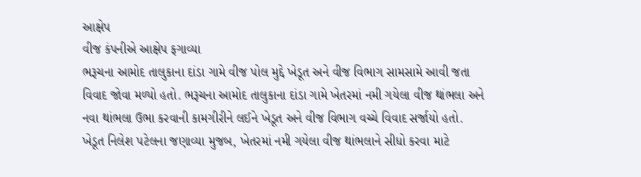આક્ષેપ
વીજ કંપનીએ આક્ષેપ ફગાવ્યા
ભરૂચના આમોદ તાલુકાના દાંડા ગામે વીજ પોલ મુદ્દે ખેડૂત અને વીજ વિભાગ સામસામે આવી જતા વિવાદ જોવા મળ્યો હતો. ભરૂચના આમોદ તાલુકાના દાંડા ગામે ખેતરમાં નમી ગયેલા વીજ થાંભલા અને નવા થાંભલા ઉભા કરવાની કામગીરીને લઈને ખેડૂત અને વીજ વિભાગ વચ્ચે વિવાદ સર્જાયો હતો.
ખેડૂત નિલેશ પટેલના જણાવ્યા મુજબ, ખેતરમાં નમી ગયેલા વીજ થાંભલાને સીધો કરવા માટે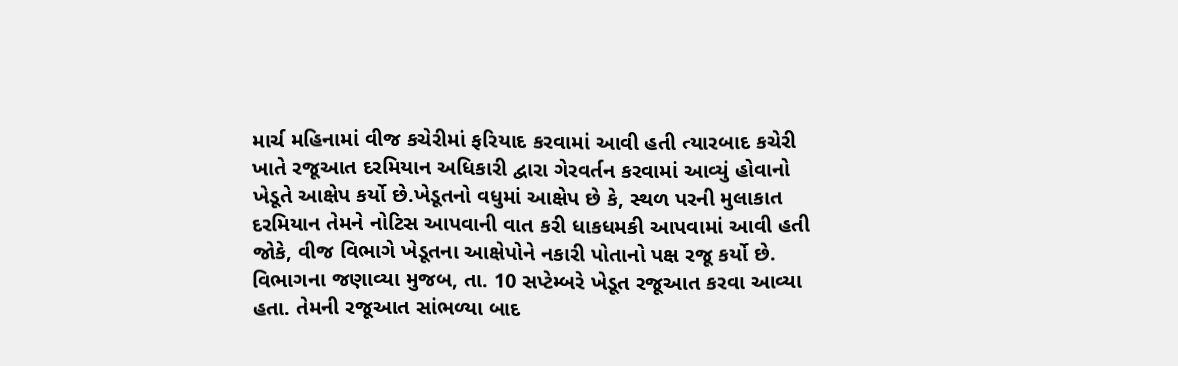માર્ચ મહિનામાં વીજ કચેરીમાં ફરિયાદ કરવામાં આવી હતી ત્યારબાદ કચેરી ખાતે રજૂઆત દરમિયાન અધિકારી દ્વારા ગેરવર્તન કરવામાં આવ્યું હોવાનો ખેડૂતે આક્ષેપ કર્યો છે.ખેડૂતનો વધુમાં આક્ષેપ છે કે, સ્થળ પરની મુલાકાત દરમિયાન તેમને નોટિસ આપવાની વાત કરી ધાકધમકી આપવામાં આવી હતી જોકે, વીજ વિભાગે ખેડૂતના આક્ષેપોને નકારી પોતાનો પક્ષ રજૂ કર્યો છે.
વિભાગના જણાવ્યા મુજબ, તા. 10 સપ્ટેમ્બરે ખેડૂત રજૂઆત કરવા આવ્યા હતા. તેમની રજૂઆત સાંભળ્યા બાદ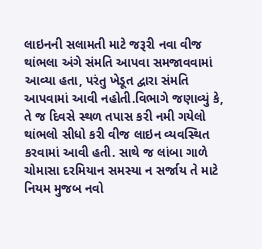લાઇનની સલામતી માટે જરૂરી નવા વીજ થાંભલા અંગે સંમતિ આપવા સમજાવવામાં આવ્યા હતા, પરંતુ ખેડૂત દ્વારા સંમતિ આપવામાં આવી નહોતી.વિભાગે જણાવ્યું કે, તે જ દિવસે સ્થળ તપાસ કરી નમી ગયેલો થાંભલો સીધો કરી વીજ લાઇન વ્યવસ્થિત કરવામાં આવી હતી. સાથે જ લાંબા ગાળે ચોમાસા દરમિયાન સમસ્યા ન સર્જાય તે માટે નિયમ મુજબ નવો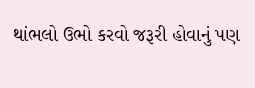થાંભલો ઉભો કરવો જરૂરી હોવાનું પણ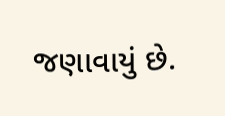જણાવાયું છે.